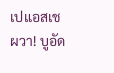เปแอสเชผวา! บูอัด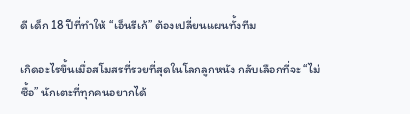ดี เด็ก 18 ปีที่ทำให้ “เอ็นรีเก้” ต้องเปลี่ยนแผนทั้งทีม

เกิดอะไรขึ้นเมื่อสโมสรที่รวยที่สุดในโลกลูกหนัง กลับเลือกที่จะ “ไม่ซื้อ” นักเตะที่ทุกคนอยากได้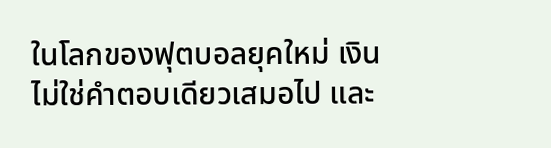ในโลกของฟุตบอลยุคใหม่ เงินไม่ใช่คำตอบเดียวเสมอไป และ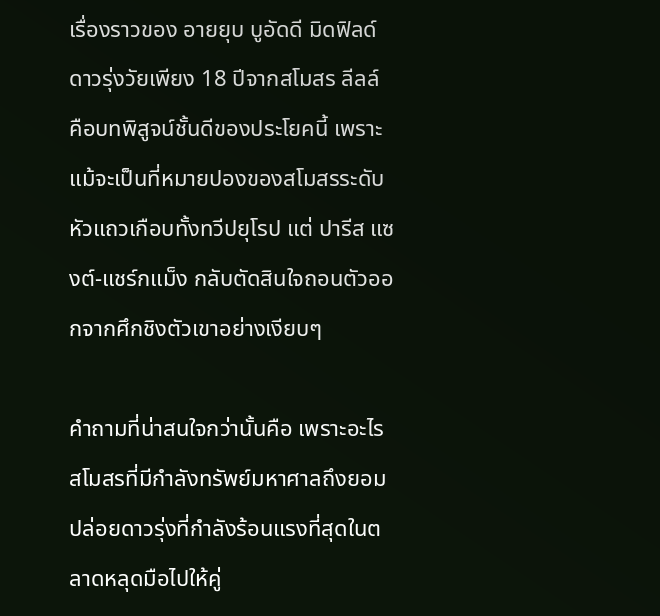เรื่องราวของ อายยุบ บูอัดดี มิดฟิลด์ดาวรุ่งวัยเพียง 18 ปีจากสโมสร ลีลล์ คือบทพิสูจน์ชั้นดีของประโยคนี้ เพราะแม้จะเป็นที่หมายปองของสโมสรระดับหัวแถวเกือบทั้งทวีปยุโรป แต่ ปารีส แซงต์-แชร์กแม็ง กลับตัดสินใจถอนตัวออกจากศึกชิงตัวเขาอย่างเงียบๆ

คำถามที่น่าสนใจกว่านั้นคือ เพราะอะไรสโมสรที่มีกำลังทรัพย์มหาศาลถึงยอมปล่อยดาวรุ่งที่กำลังร้อนแรงที่สุดในตลาดหลุดมือไปให้คู่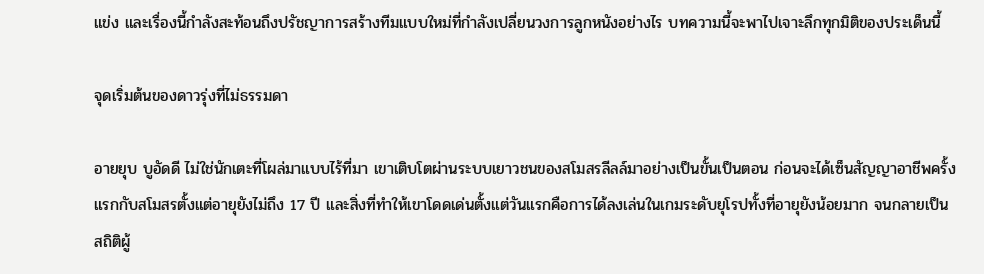แข่ง และเรื่องนี้กำลังสะท้อนถึงปรัชญาการสร้างทีมแบบใหม่ที่กำลังเปลี่ยนวงการลูกหนังอย่างไร บทความนี้จะพาไปเจาะลึกทุกมิติของประเด็นนี้

จุดเริ่มต้นของดาวรุ่งที่ไม่ธรรมดา

อายยุบ บูอัดดี ไม่ใช่นักเตะที่โผล่มาแบบไร้ที่มา เขาเติบโตผ่านระบบเยาวชนของสโมสรลีลล์มาอย่างเป็นขั้นเป็นตอน ก่อนจะได้เซ็นสัญญาอาชีพครั้งแรกกับสโมสรตั้งแต่อายุยังไม่ถึง 17 ปี และสิ่งที่ทำให้เขาโดดเด่นตั้งแต่วันแรกคือการได้ลงเล่นในเกมระดับยุโรปทั้งที่อายุยังน้อยมาก จนกลายเป็นสถิติผู้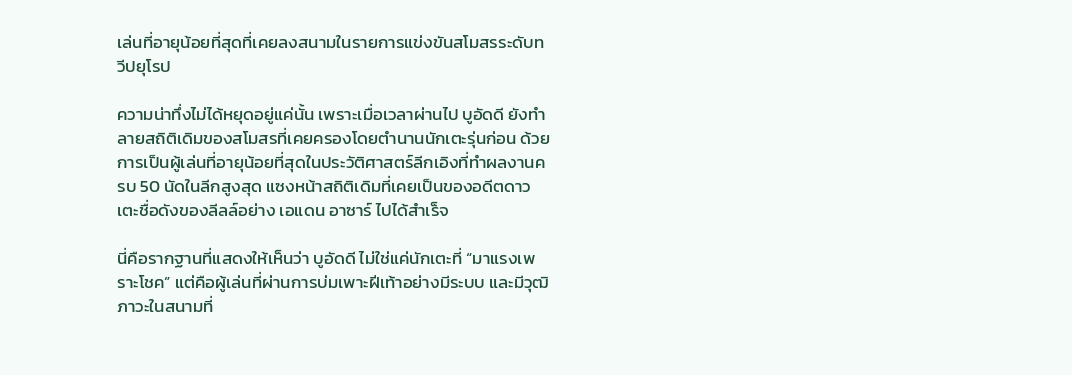เล่นที่อายุน้อยที่สุดที่เคยลงสนามในรายการแข่งขันสโมสรระดับทวีปยุโรป

ความน่าทึ่งไม่ได้หยุดอยู่แค่นั้น เพราะเมื่อเวลาผ่านไป บูอัดดี ยังทำลายสถิติเดิมของสโมสรที่เคยครองโดยตำนานนักเตะรุ่นก่อน ด้วยการเป็นผู้เล่นที่อายุน้อยที่สุดในประวัติศาสตร์ลีกเอิงที่ทำผลงานครบ 50 นัดในลีกสูงสุด แซงหน้าสถิติเดิมที่เคยเป็นของอดีตดาวเตะชื่อดังของลีลล์อย่าง เอแดน อาซาร์ ไปได้สำเร็จ

นี่คือรากฐานที่แสดงให้เห็นว่า บูอัดดี ไม่ใช่แค่นักเตะที่ “มาแรงเพราะโชค” แต่คือผู้เล่นที่ผ่านการบ่มเพาะฝีเท้าอย่างมีระบบ และมีวุฒิภาวะในสนามที่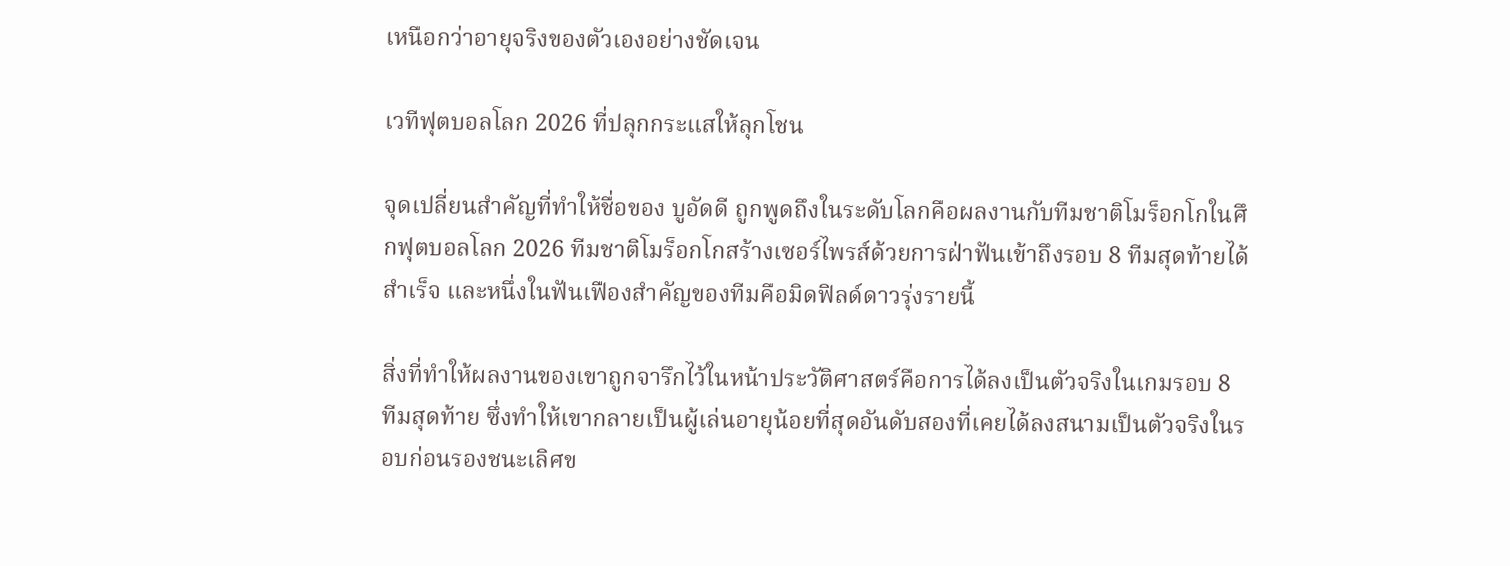เหนือกว่าอายุจริงของตัวเองอย่างชัดเจน

เวทีฟุตบอลโลก 2026 ที่ปลุกกระแสให้ลุกโชน

จุดเปลี่ยนสำคัญที่ทำให้ชื่อของ บูอัดดี ถูกพูดถึงในระดับโลกคือผลงานกับทีมชาติโมร็อกโกในศึกฟุตบอลโลก 2026 ทีมชาติโมร็อกโกสร้างเซอร์ไพรส์ด้วยการฝ่าฟันเข้าถึงรอบ 8 ทีมสุดท้ายได้สำเร็จ และหนึ่งในฟันเฟืองสำคัญของทีมคือมิดฟิลด์ดาวรุ่งรายนี้

สิ่งที่ทำให้ผลงานของเขาถูกจารึกไว้ในหน้าประวัติศาสตร์คือการได้ลงเป็นตัวจริงในเกมรอบ 8 ทีมสุดท้าย ซึ่งทำให้เขากลายเป็นผู้เล่นอายุน้อยที่สุดอันดับสองที่เคยได้ลงสนามเป็นตัวจริงในรอบก่อนรองชนะเลิศข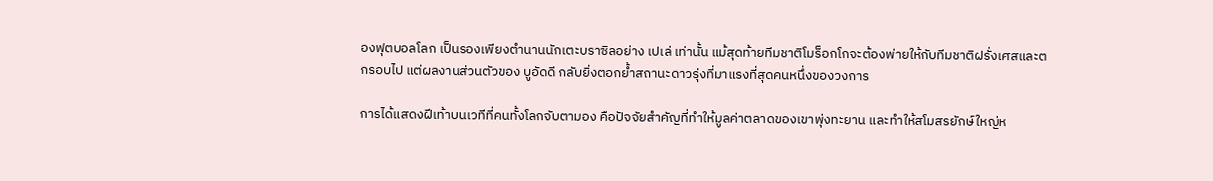องฟุตบอลโลก เป็นรองเพียงตำนานนักเตะบราซิลอย่าง เปเล่ เท่านั้น แม้สุดท้ายทีมชาติโมร็อกโกจะต้องพ่ายให้กับทีมชาติฝรั่งเศสและตกรอบไป แต่ผลงานส่วนตัวของ บูอัดดี กลับยิ่งตอกย้ำสถานะดาวรุ่งที่มาแรงที่สุดคนหนึ่งของวงการ

การได้แสดงฝีเท้าบนเวทีที่คนทั้งโลกจับตามอง คือปัจจัยสำคัญที่ทำให้มูลค่าตลาดของเขาพุ่งทะยาน และทำให้สโมสรยักษ์ใหญ่ห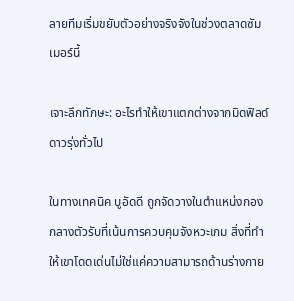ลายทีมเริ่มขยับตัวอย่างจริงจังในช่วงตลาดซัมเมอร์นี้

เจาะลึกทักษะ: อะไรทำให้เขาแตกต่างจากมิดฟิลด์ดาวรุ่งทั่วไป

ในทางเทคนิค บูอัดดี ถูกจัดวางในตำแหน่งกองกลางตัวรับที่เน้นการควบคุมจังหวะเกม สิ่งที่ทำให้เขาโดดเด่นไม่ใช่แค่ความสามารถด้านร่างกาย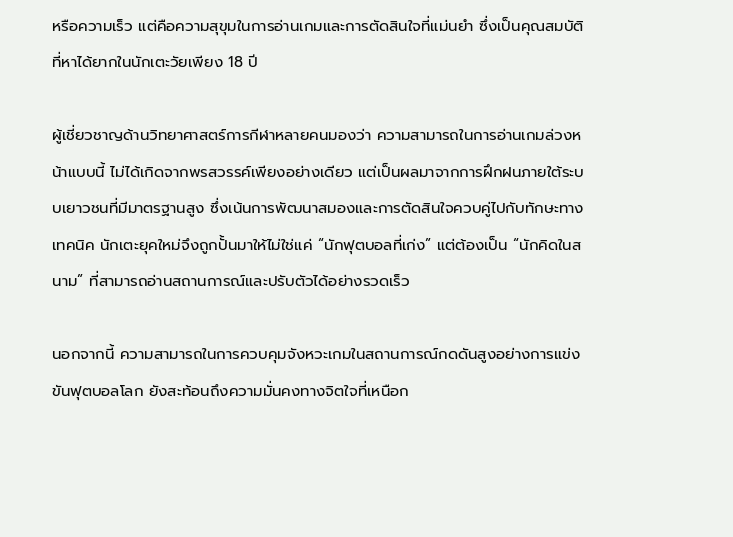หรือความเร็ว แต่คือความสุขุมในการอ่านเกมและการตัดสินใจที่แม่นยำ ซึ่งเป็นคุณสมบัติที่หาได้ยากในนักเตะวัยเพียง 18 ปี

ผู้เชี่ยวชาญด้านวิทยาศาสตร์การกีฬาหลายคนมองว่า ความสามารถในการอ่านเกมล่วงหน้าแบบนี้ ไม่ได้เกิดจากพรสวรรค์เพียงอย่างเดียว แต่เป็นผลมาจากการฝึกฝนภายใต้ระบบเยาวชนที่มีมาตรฐานสูง ซึ่งเน้นการพัฒนาสมองและการตัดสินใจควบคู่ไปกับทักษะทางเทคนิค นักเตะยุคใหม่จึงถูกปั้นมาให้ไม่ใช่แค่ “นักฟุตบอลที่เก่ง” แต่ต้องเป็น “นักคิดในสนาม” ที่สามารถอ่านสถานการณ์และปรับตัวได้อย่างรวดเร็ว

นอกจากนี้ ความสามารถในการควบคุมจังหวะเกมในสถานการณ์กดดันสูงอย่างการแข่งขันฟุตบอลโลก ยังสะท้อนถึงความมั่นคงทางจิตใจที่เหนือก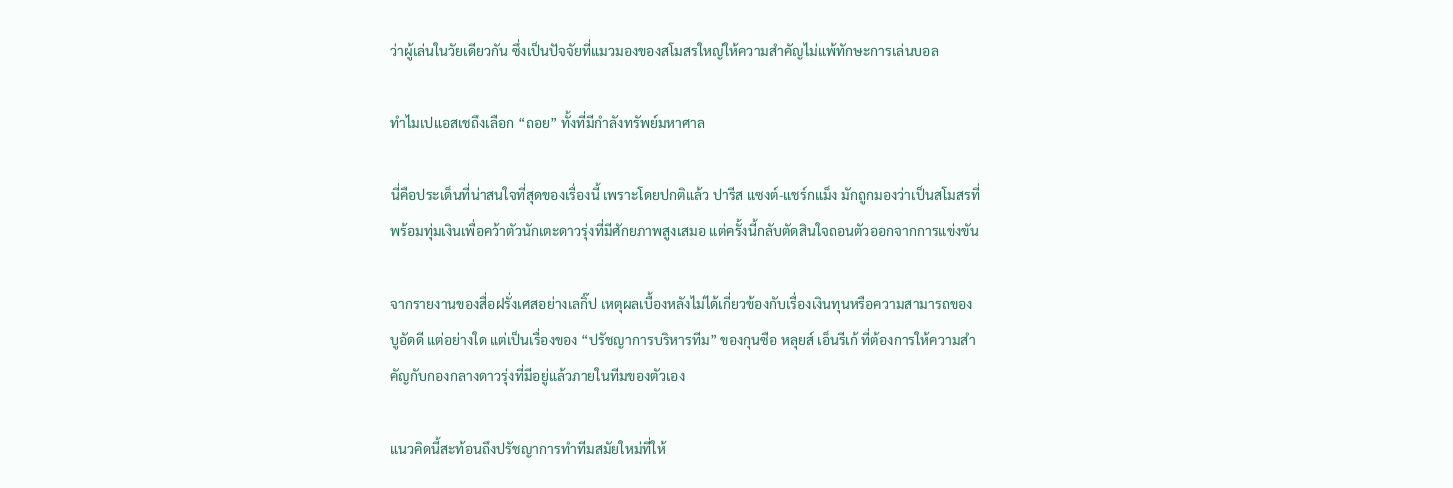ว่าผู้เล่นในวัยเดียวกัน ซึ่งเป็นปัจจัยที่แมวมองของสโมสรใหญ่ให้ความสำคัญไม่แพ้ทักษะการเล่นบอล

ทำไมเปแอสเชถึงเลือก “ถอย” ทั้งที่มีกำลังทรัพย์มหาศาล

นี่คือประเด็นที่น่าสนใจที่สุดของเรื่องนี้ เพราะโดยปกติแล้ว ปารีส แซงต์-แชร์กแม็ง มักถูกมองว่าเป็นสโมสรที่พร้อมทุ่มเงินเพื่อคว้าตัวนักเตะดาวรุ่งที่มีศักยภาพสูงเสมอ แต่ครั้งนี้กลับตัดสินใจถอนตัวออกจากการแข่งขัน

จากรายงานของสื่อฝรั่งเศสอย่างเลกิ๊ป เหตุผลเบื้องหลังไม่ได้เกี่ยวข้องกับเรื่องเงินทุนหรือความสามารถของ บูอัดดี แต่อย่างใด แต่เป็นเรื่องของ “ปรัชญาการบริหารทีม” ของกุนซือ หลุยส์ เอ็นรีเก้ ที่ต้องการให้ความสำคัญกับกองกลางดาวรุ่งที่มีอยู่แล้วภายในทีมของตัวเอง

แนวคิดนี้สะท้อนถึงปรัชญาการทำทีมสมัยใหม่ที่ให้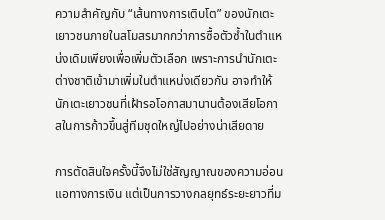ความสำคัญกับ “เส้นทางการเติบโต” ของนักเตะเยาวชนภายในสโมสรมากกว่าการซื้อตัวซ้ำในตำแหน่งเดิมเพียงเพื่อเพิ่มตัวเลือก เพราะการนำนักเตะต่างชาติเข้ามาเพิ่มในตำแหน่งเดียวกัน อาจทำให้นักเตะเยาวชนที่เฝ้ารอโอกาสมานานต้องเสียโอกาสในการก้าวขึ้นสู่ทีมชุดใหญ่ไปอย่างน่าเสียดาย

การตัดสินใจครั้งนี้จึงไม่ใช่สัญญาณของความอ่อนแอทางการเงิน แต่เป็นการวางกลยุทธ์ระยะยาวที่ม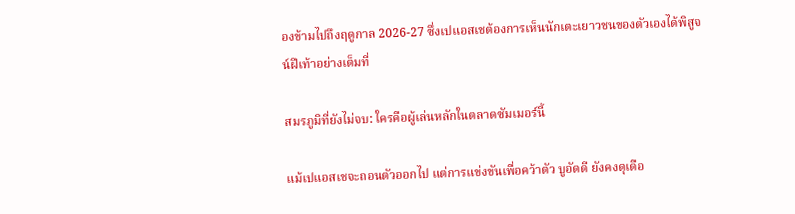องข้ามไปถึงฤดูกาล 2026-27 ซึ่งเปแอสเชต้องการเห็นนักเตะเยาวชนของตัวเองได้พิสูจน์ฝีเท้าอย่างเต็มที่

สมรภูมิที่ยังไม่จบ: ใครคือผู้เล่นหลักในตลาดซัมเมอร์นี้

แม้เปแอสเชจะถอนตัวออกไป แต่การแข่งขันเพื่อคว้าตัว บูอัดดี ยังคงดุเดือ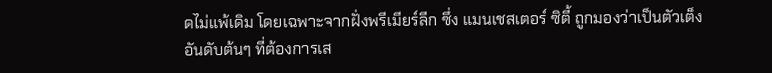ดไม่แพ้เดิม โดยเฉพาะจากฝั่งพรีเมียร์ลีก ซึ่ง แมนเชสเตอร์ ซิตี้ ถูกมองว่าเป็นตัวเต็งอันดับต้นๆ ที่ต้องการเส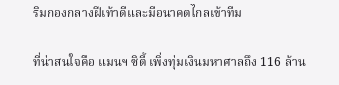ริมกองกลางฝีเท้าดีและมีอนาคตไกลเข้าทีม

ที่น่าสนใจคือ แมนฯ ซิตี้ เพิ่งทุ่มเงินมหาศาลถึง 116 ล้าน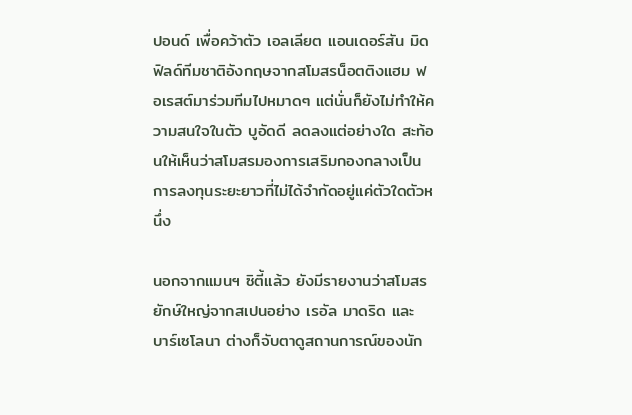ปอนด์ เพื่อคว้าตัว เอลเลียต แอนเดอร์สัน มิดฟิลด์ทีมชาติอังกฤษจากสโมสรน็อตติงแฮม ฟอเรสต์มาร่วมทีมไปหมาดๆ แต่นั่นก็ยังไม่ทำให้ความสนใจในตัว บูอัดดี ลดลงแต่อย่างใด สะท้อนให้เห็นว่าสโมสรมองการเสริมกองกลางเป็นการลงทุนระยะยาวที่ไม่ได้จำกัดอยู่แค่ตัวใดตัวหนึ่ง

นอกจากแมนฯ ซิตี้แล้ว ยังมีรายงานว่าสโมสรยักษ์ใหญ่จากสเปนอย่าง เรอัล มาดริด และ บาร์เซโลนา ต่างก็จับตาดูสถานการณ์ของนัก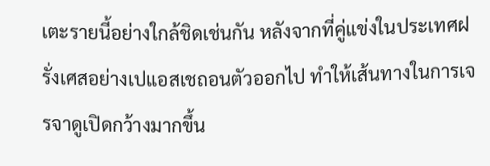เตะรายนี้อย่างใกล้ชิดเช่นกัน หลังจากที่คู่แข่งในประเทศฝรั่งเศสอย่างเปแอสเชถอนตัวออกไป ทำให้เส้นทางในการเจรจาดูเปิดกว้างมากขึ้น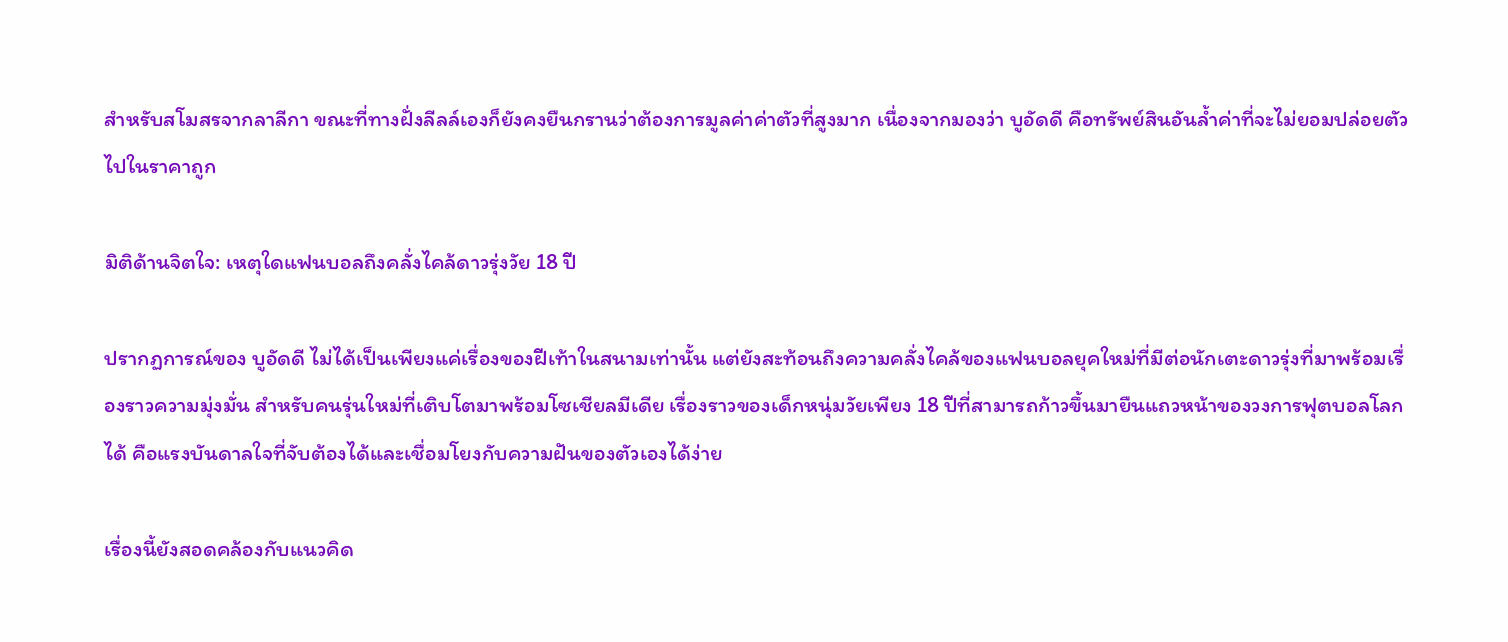สำหรับสโมสรจากลาลีกา ขณะที่ทางฝั่งลีลล์เองก็ยังคงยืนกรานว่าต้องการมูลค่าค่าตัวที่สูงมาก เนื่องจากมองว่า บูอัดดี คือทรัพย์สินอันล้ำค่าที่จะไม่ยอมปล่อยตัวไปในราคาถูก

มิติด้านจิตใจ: เหตุใดแฟนบอลถึงคลั่งไคล้ดาวรุ่งวัย 18 ปี

ปรากฏการณ์ของ บูอัดดี ไม่ได้เป็นเพียงแค่เรื่องของฝีเท้าในสนามเท่านั้น แต่ยังสะท้อนถึงความคลั่งไคล้ของแฟนบอลยุคใหม่ที่มีต่อนักเตะดาวรุ่งที่มาพร้อมเรื่องราวความมุ่งมั่น สำหรับคนรุ่นใหม่ที่เติบโตมาพร้อมโซเชียลมีเดีย เรื่องราวของเด็กหนุ่มวัยเพียง 18 ปีที่สามารถก้าวขึ้นมายืนแถวหน้าของวงการฟุตบอลโลกได้ คือแรงบันดาลใจที่จับต้องได้และเชื่อมโยงกับความฝันของตัวเองได้ง่าย

เรื่องนี้ยังสอดคล้องกับแนวคิด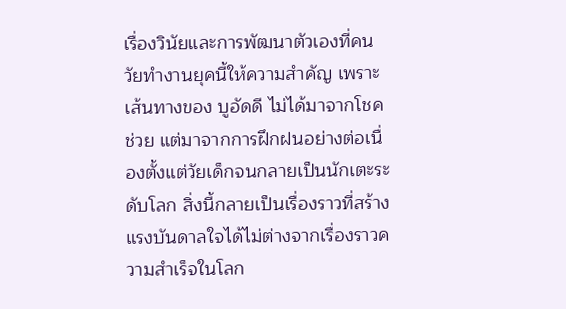เรื่องวินัยและการพัฒนาตัวเองที่คนวัยทำงานยุคนี้ให้ความสำคัญ เพราะเส้นทางของ บูอัดดี ไม่ได้มาจากโชคช่วย แต่มาจากการฝึกฝนอย่างต่อเนื่องตั้งแต่วัยเด็กจนกลายเป็นนักเตะระดับโลก สิ่งนี้กลายเป็นเรื่องราวที่สร้างแรงบันดาลใจได้ไม่ต่างจากเรื่องราวความสำเร็จในโลก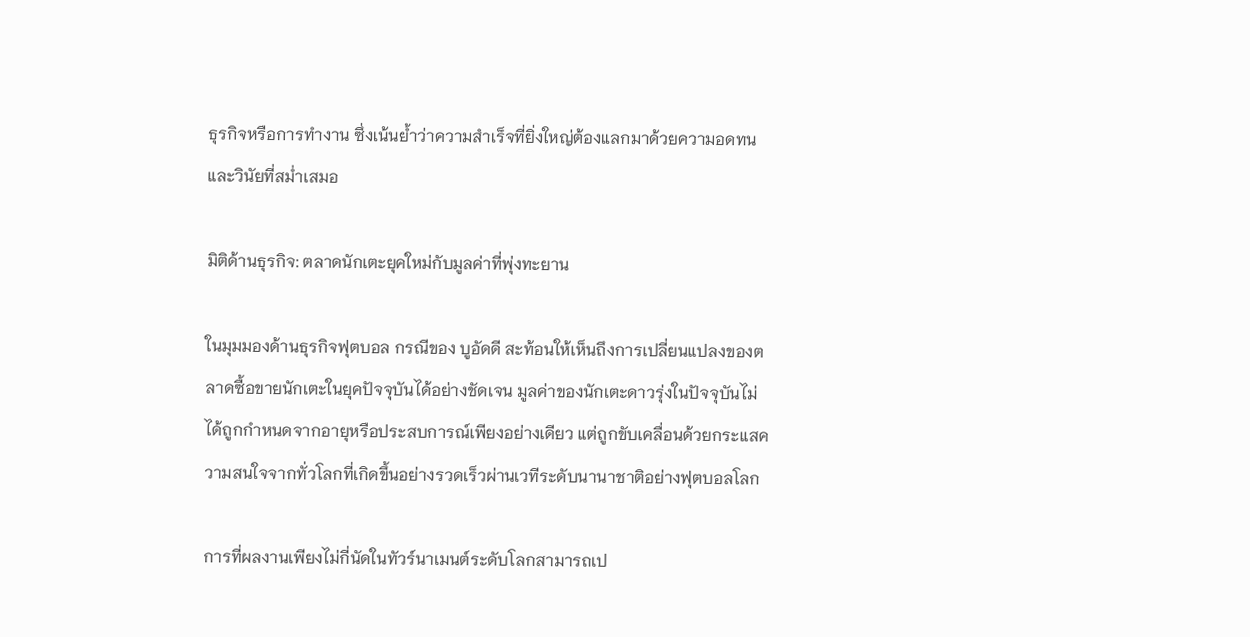ธุรกิจหรือการทำงาน ซึ่งเน้นย้ำว่าความสำเร็จที่ยิ่งใหญ่ต้องแลกมาด้วยความอดทนและวินัยที่สม่ำเสมอ

มิติด้านธุรกิจ: ตลาดนักเตะยุคใหม่กับมูลค่าที่พุ่งทะยาน

ในมุมมองด้านธุรกิจฟุตบอล กรณีของ บูอัดดี สะท้อนให้เห็นถึงการเปลี่ยนแปลงของตลาดซื้อขายนักเตะในยุคปัจจุบันได้อย่างชัดเจน มูลค่าของนักเตะดาวรุ่งในปัจจุบันไม่ได้ถูกกำหนดจากอายุหรือประสบการณ์เพียงอย่างเดียว แต่ถูกขับเคลื่อนด้วยกระแสความสนใจจากทั่วโลกที่เกิดขึ้นอย่างรวดเร็วผ่านเวทีระดับนานาชาติอย่างฟุตบอลโลก

การที่ผลงานเพียงไม่กี่นัดในทัวร์นาเมนต์ระดับโลกสามารถเป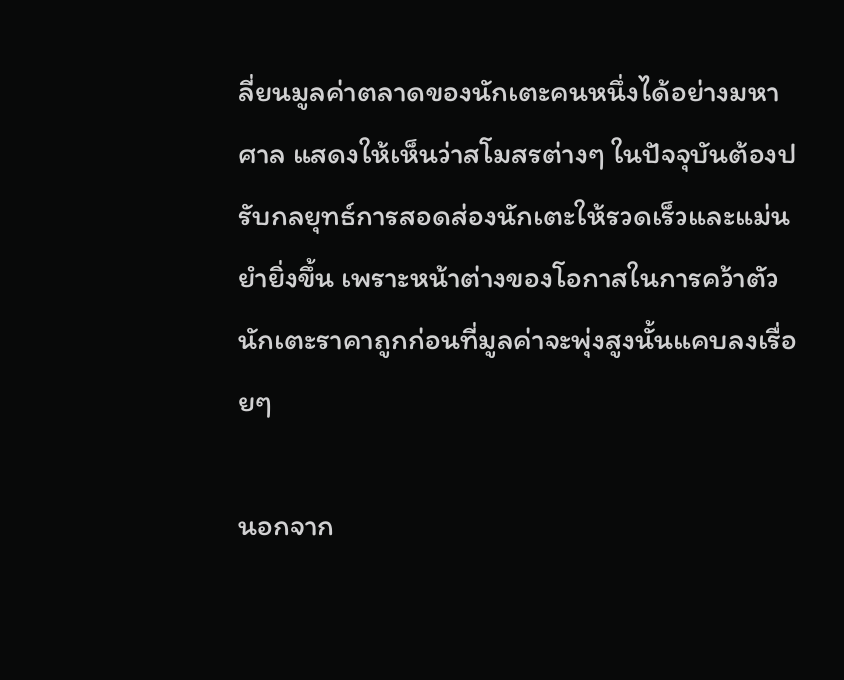ลี่ยนมูลค่าตลาดของนักเตะคนหนึ่งได้อย่างมหาศาล แสดงให้เห็นว่าสโมสรต่างๆ ในปัจจุบันต้องปรับกลยุทธ์การสอดส่องนักเตะให้รวดเร็วและแม่นยำยิ่งขึ้น เพราะหน้าต่างของโอกาสในการคว้าตัวนักเตะราคาถูกก่อนที่มูลค่าจะพุ่งสูงนั้นแคบลงเรื่อยๆ

นอกจาก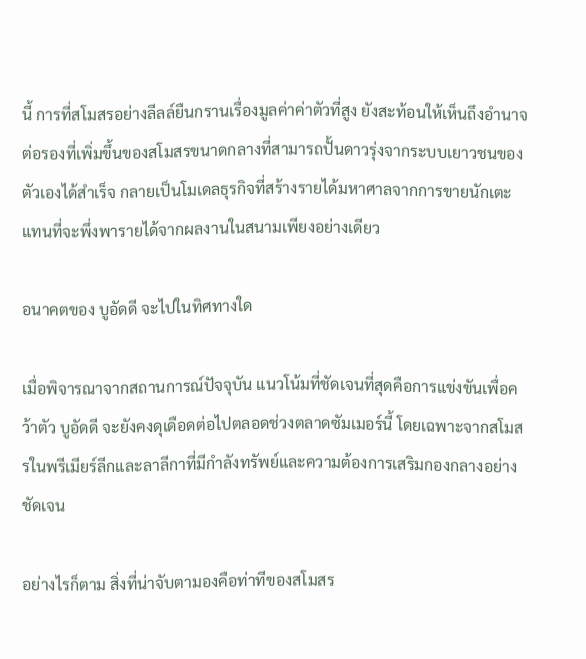นี้ การที่สโมสรอย่างลีลล์ยืนกรานเรื่องมูลค่าค่าตัวที่สูง ยังสะท้อนให้เห็นถึงอำนาจต่อรองที่เพิ่มขึ้นของสโมสรขนาดกลางที่สามารถปั้นดาวรุ่งจากระบบเยาวชนของตัวเองได้สำเร็จ กลายเป็นโมเดลธุรกิจที่สร้างรายได้มหาศาลจากการขายนักเตะ แทนที่จะพึ่งพารายได้จากผลงานในสนามเพียงอย่างเดียว

อนาคตของ บูอัดดี จะไปในทิศทางใด

เมื่อพิจารณาจากสถานการณ์ปัจจุบัน แนวโน้มที่ชัดเจนที่สุดคือการแข่งขันเพื่อคว้าตัว บูอัดดี จะยังคงดุเดือดต่อไปตลอดช่วงตลาดซัมเมอร์นี้ โดยเฉพาะจากสโมสรในพรีเมียร์ลีกและลาลีกาที่มีกำลังทรัพย์และความต้องการเสริมกองกลางอย่างชัดเจน

อย่างไรก็ตาม สิ่งที่น่าจับตามองคือท่าทีของสโมสร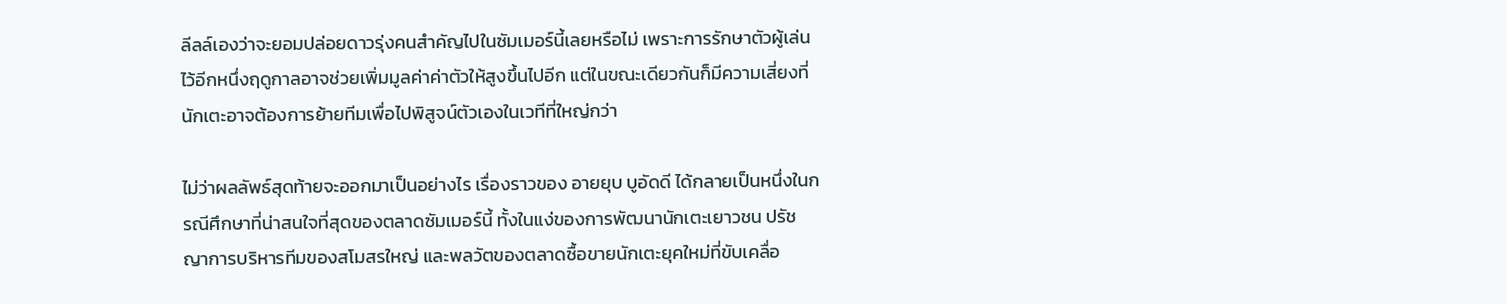ลีลล์เองว่าจะยอมปล่อยดาวรุ่งคนสำคัญไปในซัมเมอร์นี้เลยหรือไม่ เพราะการรักษาตัวผู้เล่นไว้อีกหนึ่งฤดูกาลอาจช่วยเพิ่มมูลค่าค่าตัวให้สูงขึ้นไปอีก แต่ในขณะเดียวกันก็มีความเสี่ยงที่นักเตะอาจต้องการย้ายทีมเพื่อไปพิสูจน์ตัวเองในเวทีที่ใหญ่กว่า

ไม่ว่าผลลัพธ์สุดท้ายจะออกมาเป็นอย่างไร เรื่องราวของ อายยุบ บูอัดดี ได้กลายเป็นหนึ่งในกรณีศึกษาที่น่าสนใจที่สุดของตลาดซัมเมอร์นี้ ทั้งในแง่ของการพัฒนานักเตะเยาวชน ปรัชญาการบริหารทีมของสโมสรใหญ่ และพลวัตของตลาดซื้อขายนักเตะยุคใหม่ที่ขับเคลื่อ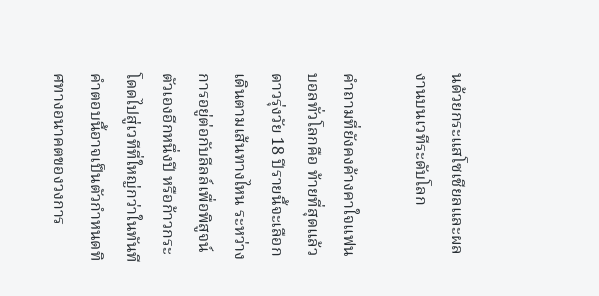นด้วยกระแสโซเชียลและผลงานบนเวทีระดับโลก

คำถามที่ยังคงค้างคาใจแฟนบอลทั่วโลกคือ ท้ายที่สุดแล้ว ดาวรุ่งวัย 18 ปีรายนี้จะเลือกเดินตามเส้นทางไหน ระหว่างการอยู่ต่อกับลีลล์เพื่อพิสูจน์ตัวเองอีกหนึ่งปี หรือก้าวกระโดดไปสู่เวทีที่ใหญ่กว่าในทันที คำตอบนี้อาจเป็นตัวกำหนดทิศทางอนาคตของวงการ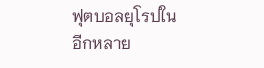ฟุตบอลยุโรปในอีกหลาย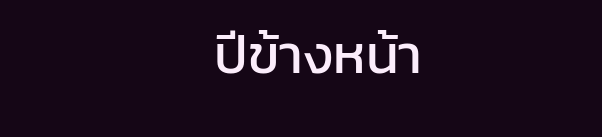ปีข้างหน้า